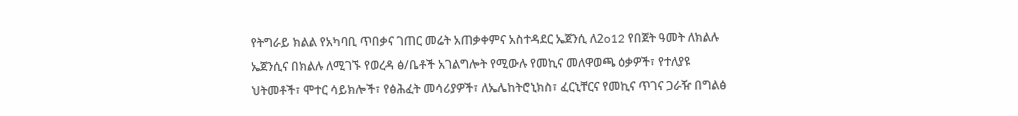የትግራይ ክልል የአካባቢ ጥበቃና ገጠር መሬት አጠቃቀምና አስተዳደር ኤጀንሲ ለ2o12 የበጀት ዓመት ለክልሉ ኤጀንሲና በክልሉ ለሚገኙ የወረዳ ፅ/ቤቶች አገልግሎት የሚውሉ የመኪና መለዋወጫ ዕቃዎች፣ የተለያዩ ህትመቶች፣ ሞተር ሳይክሎች፣ የፅሕፈት መሳሪያዎች፣ ለኤሌከትሮኒክስ፣ ፈርኒቸርና የመኪና ጥገና ጋራዥ በግልፅ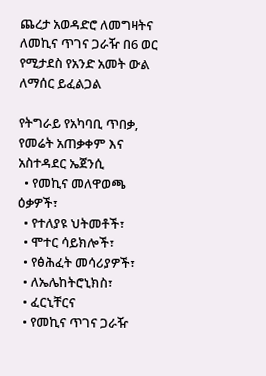ጨረታ አወዳድሮ ለመግዛትና ለመኪና ጥገና ጋራዥ በ6 ወር የሚታደስ የአንድ አመት ውል ለማሰር ይፈልጋል

የትግራይ የአካባቢ ጥበቃ, የመሬት አጠቃቀም እና አስተዳደር ኤጀንሲ
  • የመኪና መለዋወጫ ዕቃዎች፣
  • የተለያዩ ህትመቶች፣
  • ሞተር ሳይክሎች፣
  • የፅሕፈት መሳሪያዎች፣
  • ለኤሌከትሮኒክስ፣
  • ፈርኒቸርና
  • የመኪና ጥገና ጋራዥ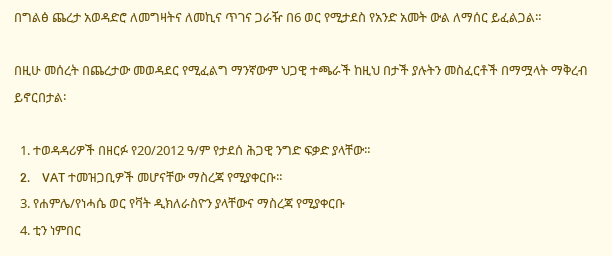በግልፅ ጨረታ አወዳድሮ ለመግዛትና ለመኪና ጥገና ጋራዥ በ6 ወር የሚታደስ የአንድ አመት ውል ለማሰር ይፈልጋል።

በዚሁ መሰረት በጨረታው መወዳደር የሚፈልግ ማንኛውም ህጋዊ ተጫራች ከዚህ በታች ያሉትን መስፈርቶች በማሟላት ማቅረብ ይኖርበታል፡

  1. ተወዳዳሪዎች በዘርፉ የ20/2012 ዓ/ም የታደሰ ሕጋዊ ንግድ ፍቃድ ያላቸው።
  2.    VAT ተመዝጋቢዎች መሆናቸው ማስረጃ የሚያቀርቡ።
  3. የሐምሌ/የነሓሴ ወር የቫት ዲክለራስዮን ያላቸውና ማስረጃ የሚያቀርቡ
  4. ቲን ነምበር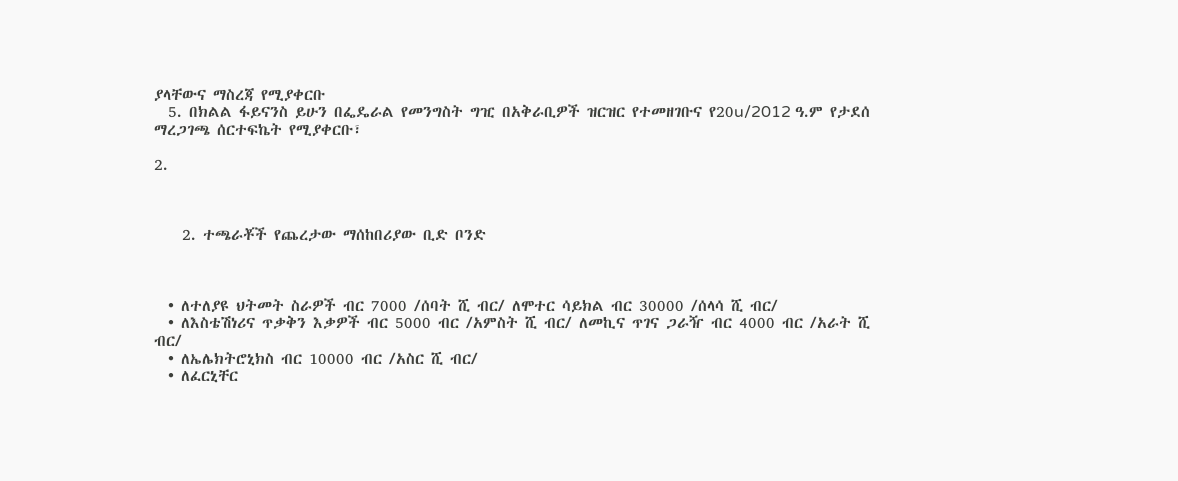ያላቸውና ማስረጃ የሚያቀርቡ
  5. በክልል ፋይናንስ ይሁን በፌዴራል የመንግስት ግዢ በአቅራቢዎች ዝርዝር የተመዘገቡና የ20u/2012 ዓ.ም የታደሰ ማረጋገጫ ሰርተፍኬት የሚያቀርቡ፣

2.



    2. ተጫራቾች የጨረታው ማሰከበሪያው ቢድ ቦንድ



  • ለተለያዩ ህትመት ስራዎች ብር 7000 /ሰባት ሺ ብር/ ለሞተር ሳይክል ብር 30000 /ሰላሳ ሺ ብር/
  • ለእስቴሽነሪና ጥቃቅን እቃዎች ብር 5000 ብር /አምስት ሺ ብር/ ለመኪና ጥገና ጋራዥ ብር 4000 ብር /አራት ሺ ብር/
  • ለኤሌክትሮኒክስ ብር 10000 ብር /አስር ሺ ብር/
  • ለፈርኒቸር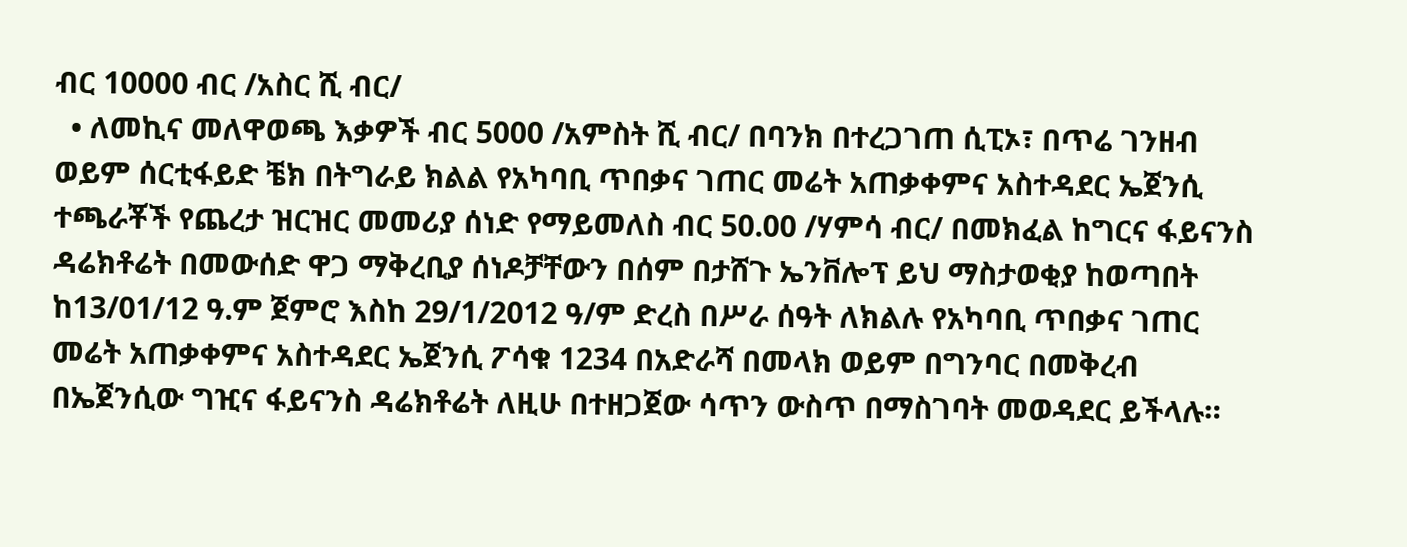ብር 10000 ብር /አስር ሺ ብር/
  • ለመኪና መለዋወጫ እቃዎች ብር 5000 /አምስት ሺ ብር/ በባንክ በተረጋገጠ ሲፒኦ፣ በጥሬ ገንዘብ ወይም ሰርቲፋይድ ቼክ በትግራይ ክልል የአካባቢ ጥበቃና ገጠር መሬት አጠቃቀምና አስተዳደር ኤጀንሲ ተጫራቾች የጨረታ ዝርዝር መመሪያ ሰነድ የማይመለስ ብር 50.00 /ሃምሳ ብር/ በመክፈል ከግርና ፋይናንስ ዳሬክቶሬት በመውሰድ ዋጋ ማቅረቢያ ሰነዶቻቸውን በሰም በታሸጉ ኤንቨሎፕ ይህ ማስታወቂያ ከወጣበት ከ13/01/12 ዓ.ም ጀምሮ እስከ 29/1/2012 ዓ/ም ድረስ በሥራ ሰዓት ለክልሉ የአካባቢ ጥበቃና ገጠር መሬት አጠቃቀምና አስተዳደር ኤጀንሲ ፖሳቁ 1234 በአድራሻ በመላክ ወይም በግንባር በመቅረብ በኤጀንሲው ግዢና ፋይናንስ ዳሬክቶሬት ለዚሁ በተዘጋጀው ሳጥን ውስጥ በማስገባት መወዳደር ይችላሉ።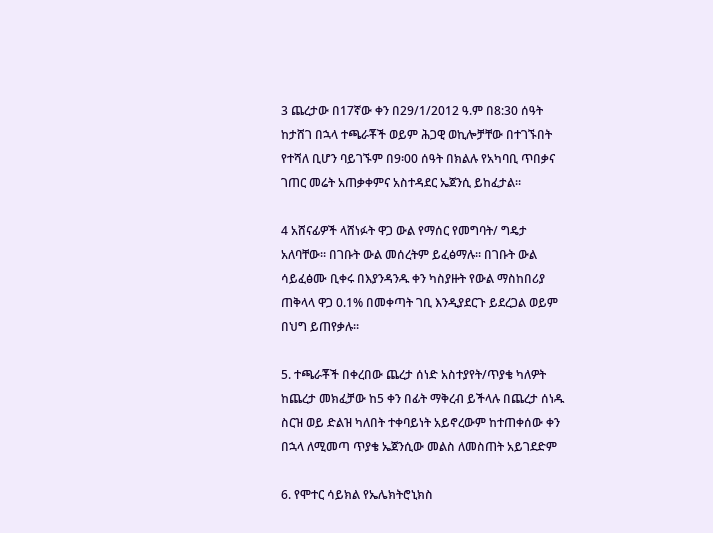3 ጨረታው በ17ኛው ቀን በ29/1/2012 ዓ.ም በ8:30 ሰዓት ከታሸገ በኋላ ተጫራቾች ወይም ሕጋዊ ወኪሎቻቸው በተገኙበት የተሻለ ቢሆን ባይገኙም በ9፡00 ሰዓት በክልሉ የአካባቢ ጥበቃና ገጠር መሬት አጠቃቀምና አስተዳደር ኤጀንሲ ይከፈታል።

4 አሸናፊዎች ላሸነፉት ዋጋ ውል የማሰር የመግባት/ ግዴታ አለባቸው። በገቡት ውል መሰረትም ይፈፅማሉ። በገቡት ውል ሳይፈፅሙ ቢቀሩ በእያንዳንዱ ቀን ካስያዙት የውል ማስከበሪያ ጠቅላላ ዋጋ 0.1% በመቀጣት ገቢ እንዲያደርጉ ይደረጋል ወይም በህግ ይጠየቃሉ።

5. ተጫራቾች በቀረበው ጨረታ ሰነድ አስተያየት/ጥያቄ ካለዎት ከጨረታ መክፈቻው ከ5 ቀን በፊት ማቅረብ ይችላሉ በጨረታ ሰነዱ ስርዝ ወይ ድልዝ ካለበት ተቀባይነት አይኖረውም ከተጠቀሰው ቀን በኋላ ለሚመጣ ጥያቄ ኤጀንሲው መልስ ለመስጠት አይገደድም

6. የሞተር ሳይክል የኤሌክትሮኒክስ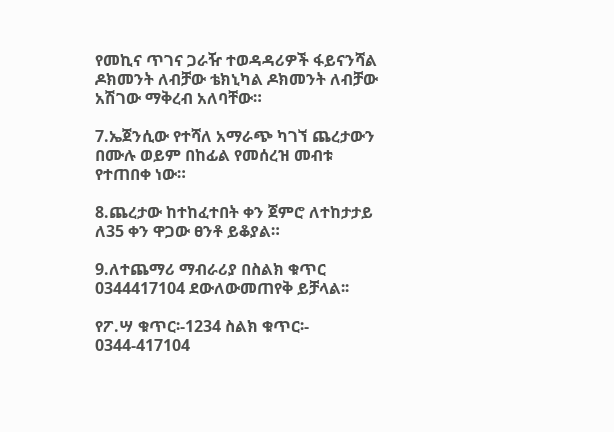የመኪና ጥገና ጋራዥ ተወዳዳሪዎች ፋይናንሻል ዶክመንት ለብቻው ቴክኒካል ዶክመንት ለብቻው አሽገው ማቅረብ አለባቸው።

7.ኤጀንሲው የተሻለ አማራጭ ካገኘ ጨረታውን በሙሉ ወይም በከፊል የመሰረዝ መብቱ የተጠበቀ ነው።

8.ጨረታው ከተከፈተበት ቀን ጀምሮ ለተከታታይ ለ35 ቀን ዋጋው ፀንቶ ይቆያል።

9.ለተጨማሪ ማብራሪያ በስልክ ቁጥር 0344417104 ደውለውመጠየቅ ይቻላል፡፡

የፖ.ሣ ቁጥር፡-1234 ስልክ ቁጥር፡- 0344-417104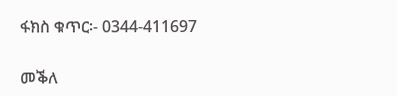ፋክስ ቁጥር፡- 0344-411697

መቕለ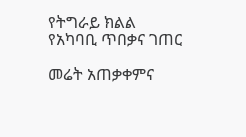የትግራይ ክልል የአካባቢ ጥበቃና ገጠር

መሬት አጠቃቀምና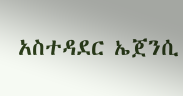አስተዳደር ኤጀንሲ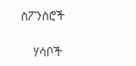ስፖንሰሮች

    ሃሳቦች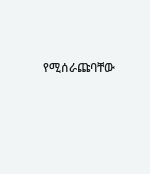የሚሰራጩባቸው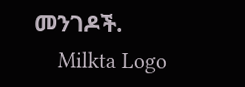መንገዶች.
    Milkta Logo